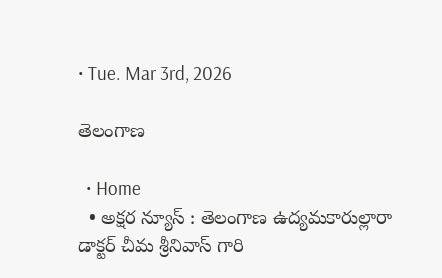• Tue. Mar 3rd, 2026

తెలంగాణ

  • Home
  • అక్షర న్యూస్ : తెలంగాణ ఉద్యమకారుల్లారా డాక్టర్ చీమ శ్రీనివాస్ గారి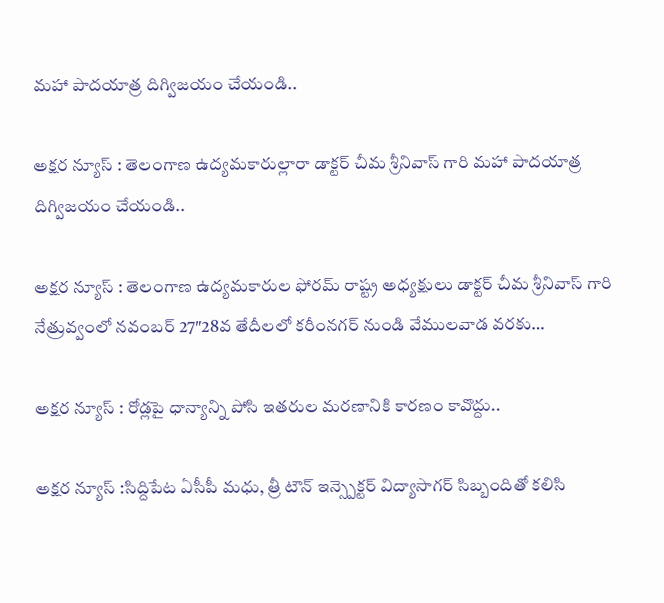మహా పాదయాత్ర దిగ్విజయం చేయండి..

అక్షర న్యూస్ : తెలంగాణ ఉద్యమకారుల్లారా డాక్టర్ చీమ శ్రీనివాస్ గారి మహా పాదయాత్ర దిగ్విజయం చేయండి..

అక్షర న్యూస్ : తెలంగాణ ఉద్యమకారుల ఫోరమ్ రాష్ట్ర అధ్యక్షులు డాక్టర్ చీమ శ్రీనివాస్ గారి నేత్రువ్వంలో నవంబర్ 27″28వ తేదీలలో కరీంనగర్ నుండి వేములవాడ వరకు…

అక్షర న్యూస్ : రోడ్లపై ధాన్యాన్ని పోసి ఇతరుల మరణానికి కారణం కావొద్దు..

అక్షర న్యూస్ :సిద్దిపేట ఏసీపీ మధు, త్రీ టౌన్ ఇన్స్పెక్టర్ విద్యాసాగర్ సిబ్బందితో కలిసి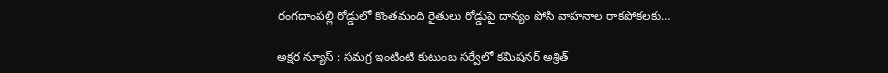రంగదాంపల్లి రోడ్డులో కొంతమంది రైతులు రోడ్డుపై దాన్యం పోసి వాహనాల రాకపోకలకు…

అక్షర న్యూస్ : సమగ్ర ఇంటింటి కుటుంబ సర్వేలో కమిషనర్ అశ్రిత్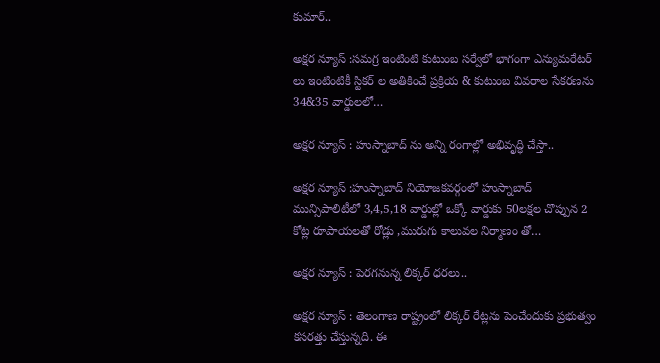కుమార్..

అక్షర న్యూస్ :సమగ్ర ఇంటింటి కుటుంబ సర్వేలో భాగంగా ఎన్యుమరేటర్ లు ఇంటింటికీ స్టికర్ ల అతికించే ప్రక్రియ & కుటుంబ వివరాల సేకరణను 34&35 వార్డులలో…

అక్షర న్యూస్ : హుస్నాబాద్ ను అన్ని రంగాల్లో అభివృద్ధి చేస్తా..

అక్షర న్యూస్ :హుస్నాబాద్ నియోజకవర్గంలో హుస్నాబాద్ మున్సిపాలిటీలో 3,4,5,18 వార్డుల్లో ఒక్కో వార్డుకు 50లక్షల చొప్పున 2 కోట్ల రూపాయలతో రోడ్లు ,మురుగు కాలువల నిర్మాణం తో…

అక్షర న్యూస్ : పెరగనున్న లిక్కర్ ధరలు..

అక్షర న్యూస్ : తెలంగాణ రాష్ట్రంలో లిక్కర్ రేట్లను పెంచేందుకు ప్రభుత్వం కసరత్తు చేస్తున్నది. ఈ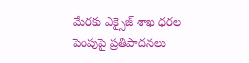మేరకు ఎక్సైజ్ శాఖ ధరల పెంపుపై ప్రతిపాదనలు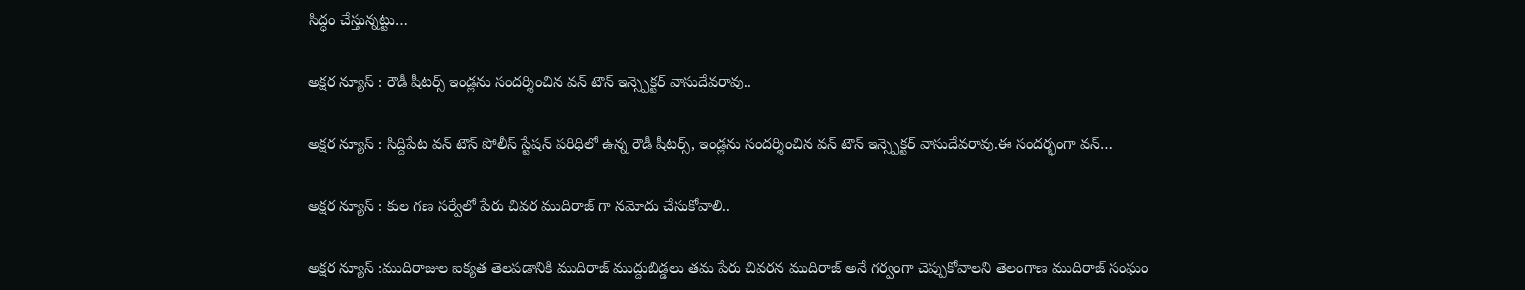సిద్ధం చేస్తున్నట్టు…

అక్షర న్యూస్ : రౌడీ షీటర్స్ ఇండ్లను సందర్శించిన వన్ టౌన్ ఇన్స్పెక్టర్ వాసుదేవరావు..

అక్షర న్యూస్ : సిద్దిపేట వన్ టౌన్ పోలీస్ స్టేషన్ పరిధిలో ఉన్న రౌడీ షీటర్స్, ఇండ్లను సందర్శించిన వన్ టౌన్ ఇన్స్పెక్టర్ వాసుదేవరావు.ఈ సందర్భంగా వన్…

అక్షర న్యూస్ : కుల గణ సర్వేలో పేరు చివర ముదిరాజ్ గా నమోదు చేసుకోవాలి..

అక్షర న్యూస్ :ముదిరాజుల ఐక్యత తెలపడానికి ముదిరాజ్ ముద్దుబిడ్డలు తమ పేరు చివరన ముదిరాజ్ అనే గర్వంగా చెప్పుకోవాలని తెలంగాణ ముదిరాజ్ సంఘం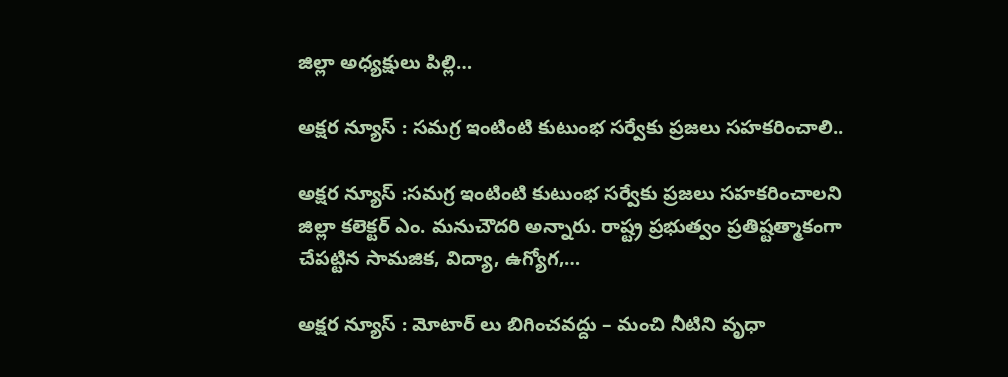జిల్లా అధ్యక్షులు పిల్లి…

అక్షర న్యూస్ : సమగ్ర ఇంటింటి కుటుంభ సర్వేకు ప్రజలు సహకరించాలి..

అక్షర న్యూస్ :సమగ్ర ఇంటింటి కుటుంభ సర్వేకు ప్రజలు సహకరించాలని జిల్లా కలెక్టర్ ఎం. మనుచౌదరి అన్నారు. రాష్ట్ర ప్రభుత్వం ప్రతిష్టత్మాకంగా చేపట్టిన సామజిక, విద్యా, ఉగ్యోగ,…

అక్షర న్యూస్ : మోటార్ లు బిగించవద్దు – మంచి నీటిని వృధా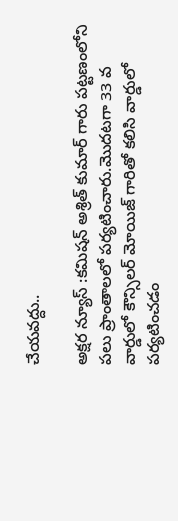చేయవద్దు..

అక్షర న్యూస్ :కమిషన్ అశ్రిత్ కుమార్ గారు పట్టణంలోని పలు ప్రాంతాలలో పర్యటించారు.మొదటగా 33 వ వార్డులో కౌన్సిలర్ మోయిజ్ గారితో కలిసి వార్డులో పర్యటించడం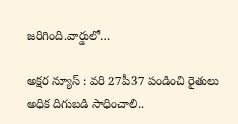జరిగింది.వార్డులో…

అక్షర న్యూస్ : వరి 27పీ37 పండించి రైతులు అధిక దిగుబడి సాధించాలి..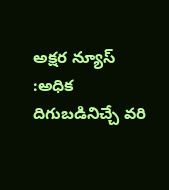అక్షర న్యూస్ :అధిక దిగుబడినిచ్చే వరి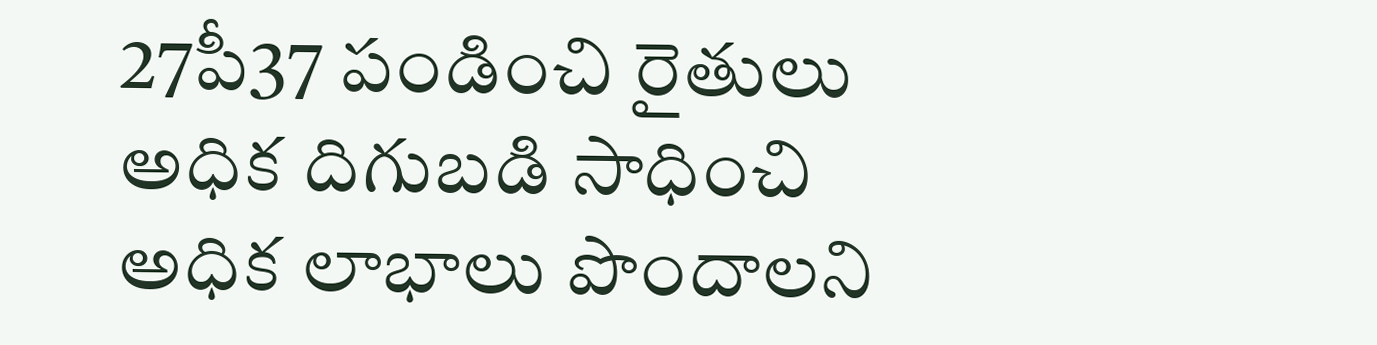27పీ37 పండించి రైతులు అధిక దిగుబడి సాధించి అధిక లాభాలు పొందాలని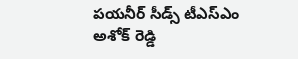పయనీర్ సీడ్స్ టీఎస్ఎం అశోక్ రెడ్డి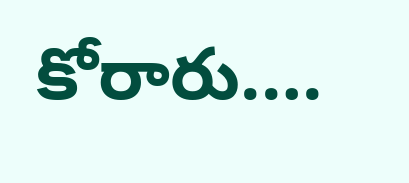కోరారు.…